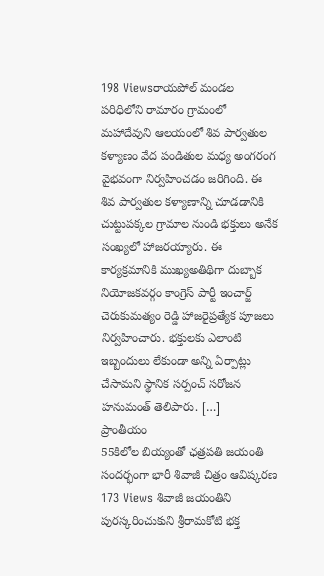198 Viewsరాయపోల్ మండల పరిధిలోని రామారం గ్రామంలో మహాదేవుని ఆలయంలో శివ పార్వతుల కళ్యాణం వేద పండితుల మధ్య అంగరంగ వైభవంగా నిర్వహించడం జరిగింది. ఈ శివ పార్వతుల కళ్యాణాన్ని చూడడానికి చుట్టుపక్కల గ్రామాల నుండి భక్తులు అనేక సంఖ్యలో హాజరయ్యారు. ఈ కార్యక్రమానికి ముఖ్యఅతిథిగా దుబ్బాక నియోజకవర్గం కాంగ్రెస్ పార్టీ ఇంచార్జ్ చెరుకుమత్యం రెడ్డి హాజరైప్రత్యేక పూజలు నిర్వహించారు. భక్తులకు ఎలాంటి ఇబ్బందులు లేకుండా అన్ని ఏర్పాట్లు చేసామని స్థానిక సర్పంచ్ సరోజన హనుమంత్ తెలిపారు. […]
ప్రాంతీయం
55కిలోల బియ్యంతో ఛత్రపతి జయంతి సందర్భంగా భారీ శివాజీ చిత్రం ఆవిష్కరణ
173 Views శివాజీ జయంతిని పురస్కరించుకుని శ్రీరామకోటి భక్త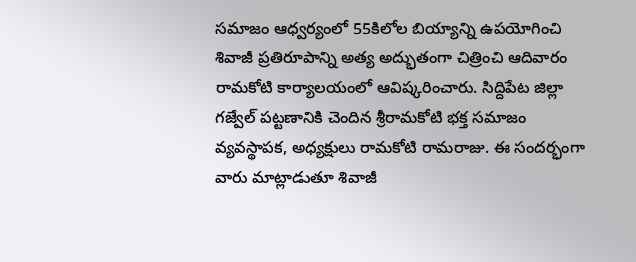సమాజం ఆధ్వర్యంలో 55కిలోల బియ్యాన్ని ఉపయోగించి శివాజీ ప్రతిరూపాన్ని అత్య అద్భుతంగా చిత్రించి ఆదివారం రామకోటి కార్యాలయంలో ఆవిష్కరించారు. సిద్దిపేట జిల్లా గజ్వేల్ పట్టణానికి చెందిన శ్రీరామకోటి భక్త సమాజం వ్యవస్థాపక, అధ్యక్షులు రామకోటి రామరాజు. ఈ సందర్భంగా వారు మాట్లాడుతూ శివాజీ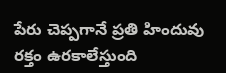పేరు చెప్పగానే ప్రతి హిందువు రక్తం ఉరకాలేస్తుంది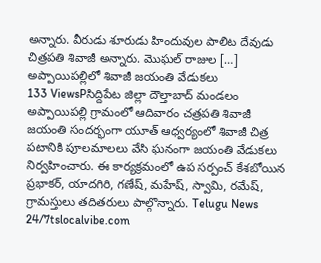అన్నారు. వీరుడు శూరుడు హిందువుల పాలిట దేవుడు చిత్రపతి శివాజీ అన్నారు. మొఘల్ రాజుల […]
అప్పాయిపల్లిలో శివాజీ జయంతి వేడుకలు
133 ViewsPసిద్దిపేట జిల్లా దౌల్తాబాద్ మండలం అప్పాయిపల్లి గ్రామంలో ఆదివారం చత్రపతి శివాజీ జయంతి సందర్భంగా యూత్ ఆధ్వర్యంలో శివాజీ చిత్ర పటానికి పూలమాలలు వేసి ఘనంగా జయంతి వేడుకలు నిర్వహించారు. ఈ కార్యక్రమంలో ఉప సర్పంచ్ కేశబోయిన ప్రభాకర్, యాదగిరి, గణేష్, మహేష్, స్వామి, రమేష్, గ్రామస్తులు తదితరులు పాల్గొన్నారు. Telugu News 24/7tslocalvibe.com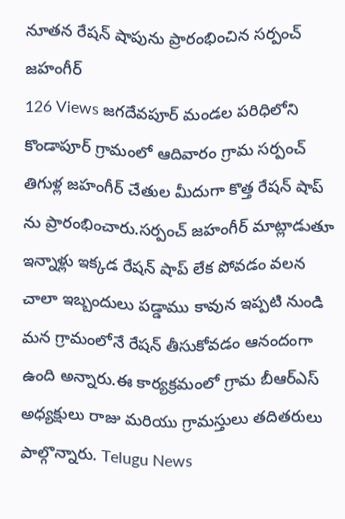నూతన రేషన్ షాపును ప్రారంభించిన సర్పంచ్ జహంగీర్
126 Views జగదేవపూర్ మండల పరిధిలోని కొండాపూర్ గ్రామంలో ఆదివారం గ్రామ సర్పంచ్ తిగుళ్ల జహంగీర్ చేతుల మీదుగా కొత్త రేషన్ షాప్ ను ప్రారంభించారు.సర్పంచ్ జహంగీర్ మాట్లాడుతూ ఇన్నాళ్లు ఇక్కడ రేషన్ షాప్ లేక పోవడం వలన చాలా ఇబ్బందులు పడ్డాము కావున ఇప్పటి నుండి మన గ్రామంలోనే రేషన్ తీసుకోవడం ఆనందంగా ఉంది అన్నారు.ఈ కార్యక్రమంలో గ్రామ బీఆర్ఎస్ అధ్యక్షులు రాజు మరియు గ్రామస్తులు తదితరులు పాల్గొన్నారు. Telugu News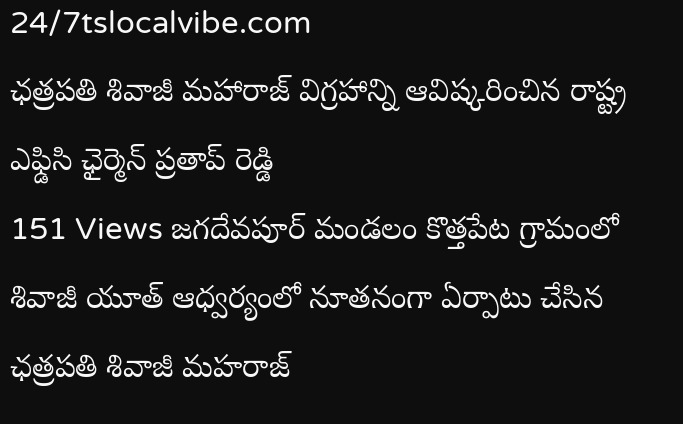24/7tslocalvibe.com
ఛత్రపతి శివాజీ మహారాజ్ విగ్రహాన్ని ఆవిష్కరించిన రాష్ట్ర ఎఫ్డిసి ఛైర్మెన్ ప్రతాప్ రెడ్డి
151 Views జగదేవపూర్ మండలం కొత్తపేట గ్రామంలో శివాజీ యూత్ ఆధ్వర్యంలో నూతనంగా ఏర్పాటు చేసిన ఛత్రపతి శివాజీ మహరాజ్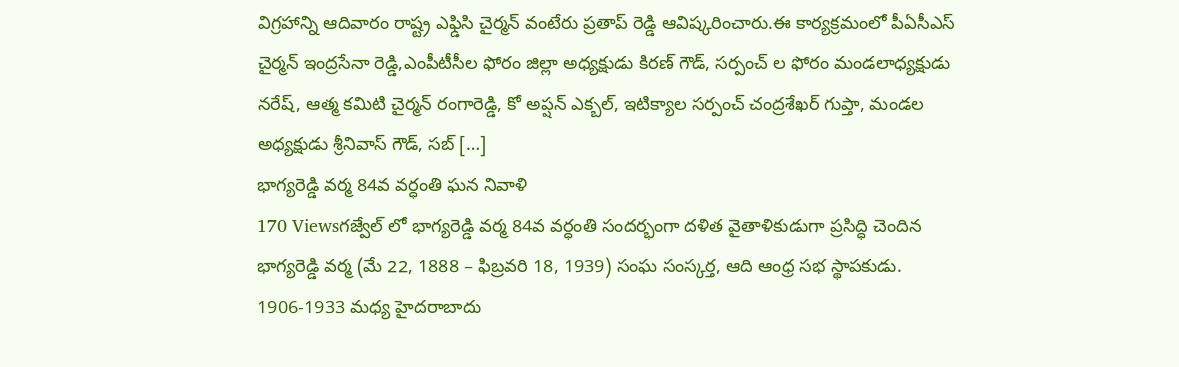విగ్రహాన్ని ఆదివారం రాష్ట్ర ఎఫ్డిసి చైర్మన్ వంటేరు ప్రతాప్ రెడ్డి ఆవిష్కరించారు.ఈ కార్యక్రమంలో పీఏసీఎస్ చైర్మన్ ఇంద్రసేనా రెడ్డి,ఎంపీటీసీల ఫోరం జిల్లా అధ్యక్షుడు కిరణ్ గౌడ్, సర్పంచ్ ల ఫోరం మండలాధ్యక్షుడు నరేష్, ఆత్మ కమిటి చైర్మన్ రంగారెడ్డి, కో అప్షన్ ఎక్బల్, ఇటిక్యాల సర్పంచ్ చంద్రశేఖర్ గుప్తా, మండల అధ్యక్షుడు శ్రీనివాస్ గౌడ్, సబ్ […]
భాగ్యరెడ్డి వర్మ 84వ వర్ధంతి ఘన నివాళి
170 Viewsగజ్వేల్ లో భాగ్యరెడ్డి వర్మ 84వ వర్ధంతి సందర్భంగా దళిత వైతాళికుడుగా ప్రసిద్ధి చెందిన భాగ్యరెడ్డి వర్మ (మే 22, 1888 – ఫిబ్రవరి 18, 1939) సంఘ సంస్కర్త, ఆది ఆంధ్ర సభ స్థాపకుడు. 1906-1933 మధ్య హైదరాబాదు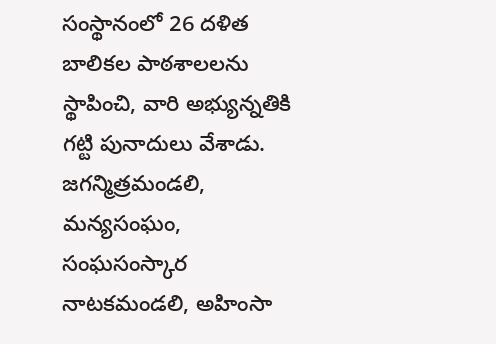సంస్థానంలో 26 దళిత బాలికల పాఠశాలలను స్థాపించి, వారి అభ్యున్నతికి గట్టి పునాదులు వేశాడు. జగన్మిత్రమండలి, మన్యసంఘం, సంఘసంస్కార నాటకమండలి, అహింసా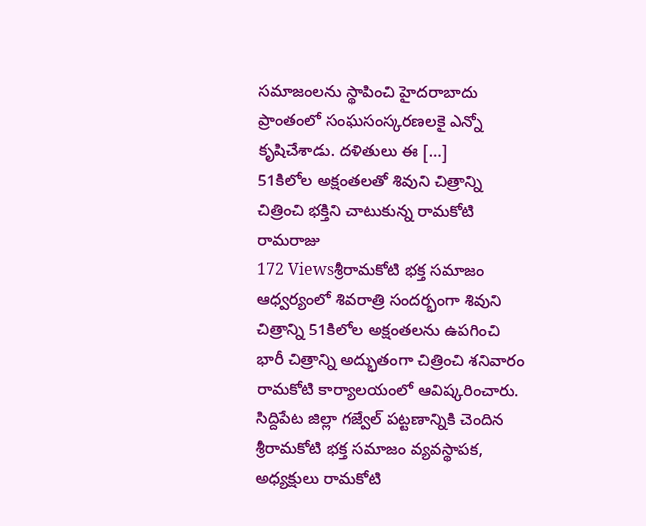సమాజంలను స్థాపించి హైదరాబాదు ప్రాంతంలో సంఘసంస్కరణలకై ఎన్నో కృషిచేశాడు. దళితులు ఈ […]
51కిలోల అక్షంతలతో శివుని చిత్రాన్ని చిత్రించి భక్తిని చాటుకున్న రామకోటి రామరాజు
172 Viewsశ్రీరామకోటి భక్త సమాజం ఆధ్వర్యంలో శివరాత్రి సందర్భంగా శివుని చిత్రాన్ని 51కిలోల అక్షంతలను ఉపగించి భారీ చిత్రాన్ని అద్భుతంగా చిత్రించి శనివారం రామకోటి కార్యాలయంలో ఆవిష్కరించారు. సిద్దిపేట జిల్లా గజ్వేల్ పట్టణాన్నికి చెందిన శ్రీరామకోటి భక్త సమాజం వ్యవస్థాపక, అధ్యక్షులు రామకోటి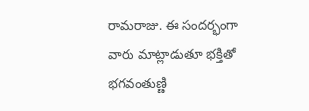రామరాజు. ఈ సందర్భంగా వారు మాట్లాడుతూ భక్తితో భగవంతుణ్ణి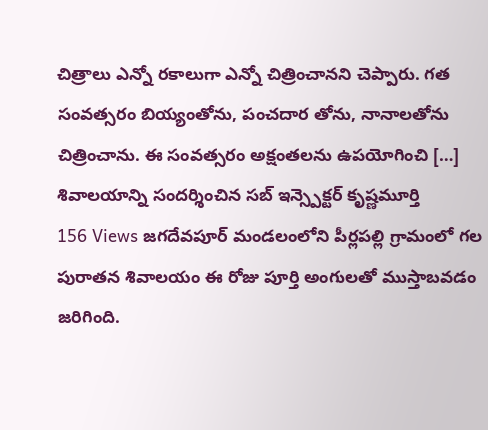చిత్రాలు ఎన్నో రకాలుగా ఎన్నో చిత్రించానని చెప్పారు. గత సంవత్సరం బియ్యంతోను, పంచదార తోను, నానాలతోను చిత్రించాను. ఈ సంవత్సరం అక్షంతలను ఉపయోగించి […]
శివాలయాన్ని సందర్శించిన సబ్ ఇన్స్పెక్టర్ కృష్ణమూర్తి
156 Views జగదేవపూర్ మండలంలోని పీర్లపల్లి గ్రామంలో గల పురాతన శివాలయం ఈ రోజు పూర్తి అంగులతో ముస్తాబవడం జరిగింది.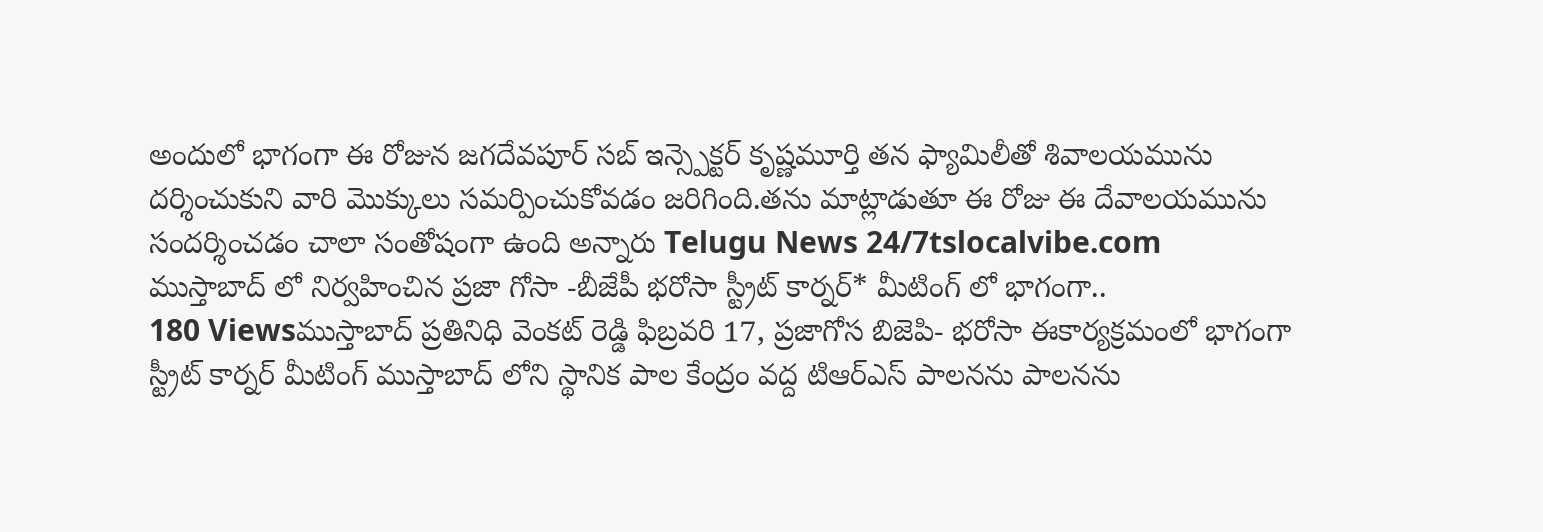అందులో భాగంగా ఈ రోజున జగదేవపూర్ సబ్ ఇన్స్పెక్టర్ కృష్ణమూర్తి తన ఫ్యామిలీతో శివాలయమును దర్శించుకుని వారి మొక్కులు సమర్పించుకోవడం జరిగింది.తను మాట్లాడుతూ ఈ రోజు ఈ దేవాలయమును సందర్శించడం చాలా సంతోషంగా ఉంది అన్నారు Telugu News 24/7tslocalvibe.com
ముస్తాబాద్ లో నిర్వహించిన ప్రజా గోసా -బీజేపీ భరోసా స్ట్రీట్ కార్నర్* మీటింగ్ లో భాగంగా..
180 Viewsముస్తాబాద్ ప్రతినిధి వెంకట్ రెడ్డి ఫిబ్రవరి 17, ప్రజాగోస బిజెపి- భరోసా ఈకార్యక్రమంలో భాగంగా స్ట్రీట్ కార్నర్ మీటింగ్ ముస్తాబాద్ లోని స్థానిక పాల కేంద్రం వద్ద టిఆర్ఎస్ పాలనను పాలనను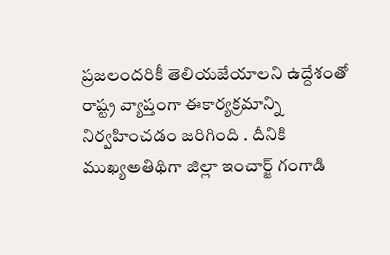ప్రజలందరికీ తెలియజేయాలని ఉద్దేశంతో రాష్ట్ర వ్యాప్తంగా ఈకార్యక్రమాన్ని నిర్వహించడం జరిగింది . దీనికి ముఖ్యఅతిథిగా జిల్లా ఇంచార్జ్ గంగాడి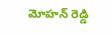మోహన్ రెడ్డి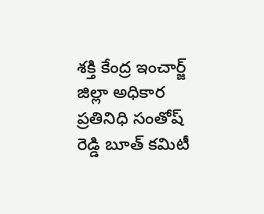శక్తి కేంద్ర ఇంచార్జ్ జిల్లా అధికార ప్రతినిధి సంతోష్ రెడ్డి బూత్ కమిటీ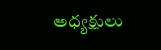అధ్యక్షులు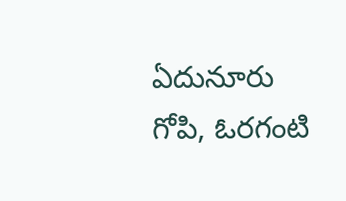ఏదునూరు గోపి, ఓరగంటి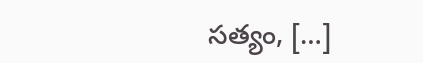సత్యం, […]